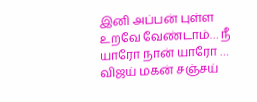இனி அப்பன் புள்ள உறவே வேண்டாம்… நீ யாரோ நான் யாரோ … விஜய் மகன் சஞ்சய்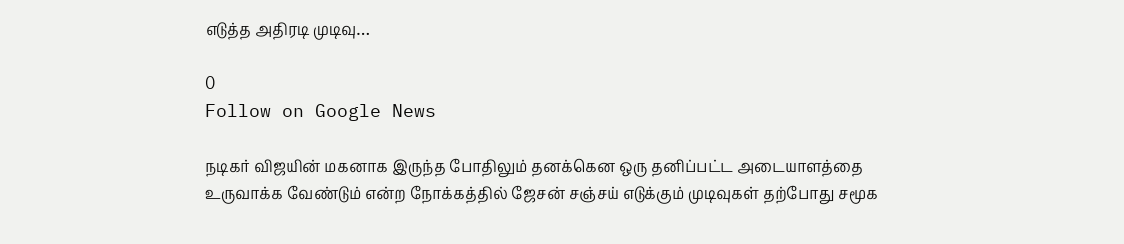எடுத்த அதிரடி முடிவு…

0
Follow on Google News

நடிகர் விஜயின் மகனாக இருந்த போதிலும் தனக்கென ஒரு தனிப்பட்ட அடையாளத்தை உருவாக்க வேண்டும் என்ற நோக்கத்தில் ஜேசன் சஞ்சய் எடுக்கும் முடிவுகள் தற்போது சமூக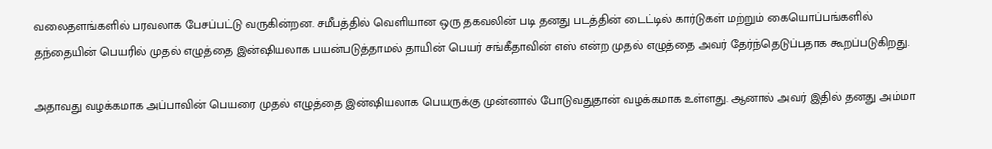வலைதளங்களில் பரவலாக பேசப்பட்டு வருகின்றன. சமீபத்தில் வெளியான ஒரு தகவலின் படி தனது படத்தின் டைட்டில் கார்டுகள் மற்றும் கையொப்பங்களில் தந்தையின் பெயரில் முதல் எழுத்தை இன்ஷியலாக பயன்படுத்தாமல் தாயின் பெயர் சங்கீதாவின் எஸ் என்ற முதல் எழுத்தை அவர் தேர்ந்தெடுப்பதாக கூறப்படுகிறது.

அதாவது வழக்கமாக அப்பாவின் பெயரை முதல் எழுத்தை இன்ஷியலாக பெயருக்கு முன்னால் போடுவதுதான் வழக்கமாக உள்ளது. ஆனால் அவர் இதில் தனது அம்மா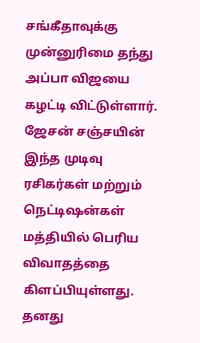சங்கீதாவுக்கு முன்னுரிமை தந்து அப்பா விஜயை கழட்டி விட்டுள்ளார். ஜேசன் சஞ்சயின் இந்த முடிவு ரசிகர்கள் மற்றும் நெட்டிஷன்கள் மத்தியில் பெரிய விவாதத்தை கிளப்பியுள்ளது. தனது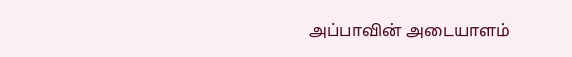அப்பாவின் அடையாளம்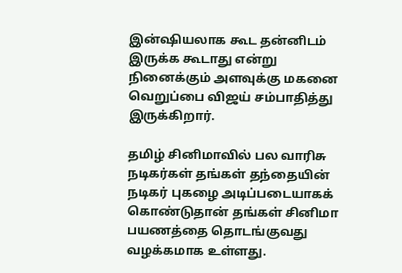இன்ஷியலாக கூட தன்னிடம் இருக்க கூடாது என்று நினைக்கும் அளவுக்கு மகனை வெறுப்பை விஜய் சம்பாதித்து இருக்கிறார்.

தமிழ் சினிமாவில் பல வாரிசு நடிகர்கள் தங்கள் தந்தையின் நடிகர் புகழை அடிப்படையாகக் கொண்டுதான் தங்கள் சினிமா பயணத்தை தொடங்குவது வழக்கமாக உள்ளது.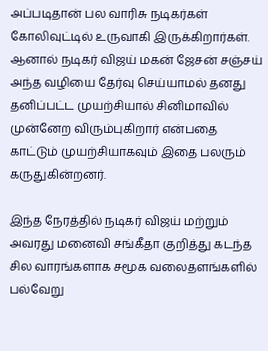அப்படிதான் பல வாரிசு நடிகர்கள் கோலிவுட்டில் உருவாகி இருக்கிறார்கள். ஆனால் நடிகர் விஜய் மகன் ஜேசன் சஞ்சய் அந்த வழியை தேர்வு செய்யாமல் தனது தனிப்பட்ட முயற்சியால் சினிமாவில் முன்னேற விரும்புகிறார் என்பதை காட்டும் முயற்சியாகவும் இதை பலரும் கருதுகின்றனர்.

இந்த நேரத்தில் நடிகர் விஜய் மற்றும் அவரது மனைவி சங்கீதா குறித்து கடந்த சில வாரங்களாக சமூக வலைதளங்களில் பல்வேறு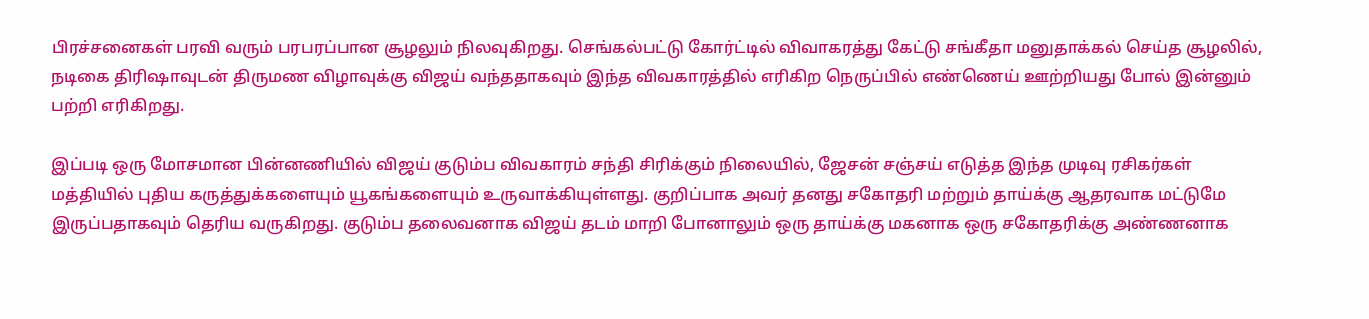பிரச்சனைகள் பரவி வரும் பரபரப்பான சூழலும் நிலவுகிறது. செங்கல்பட்டு கோர்ட்டில் விவாகரத்து கேட்டு சங்கீதா மனுதாக்கல் செய்த சூழலில், நடிகை திரிஷாவுடன் திருமண விழாவுக்கு விஜய் வந்ததாகவும் இந்த விவகாரத்தில் எரிகிற நெருப்பில் எண்ணெய் ஊற்றியது போல் இன்னும் பற்றி எரிகிறது.

இப்படி ஒரு மோசமான பின்னணியில் விஜய் குடும்ப விவகாரம் சந்தி சிரிக்கும் நிலையில், ஜேசன் சஞ்சய் எடுத்த இந்த முடிவு ரசிகர்கள் மத்தியில் புதிய கருத்துக்களையும் யூகங்களையும் உருவாக்கியுள்ளது. குறிப்பாக அவர் தனது சகோதரி மற்றும் தாய்க்கு ஆதரவாக மட்டுமே இருப்பதாகவும் தெரிய வருகிறது. குடும்ப தலைவனாக விஜய் தடம் மாறி போனாலும் ஒரு தாய்க்கு மகனாக ஒரு சகோதரிக்கு அண்ணனாக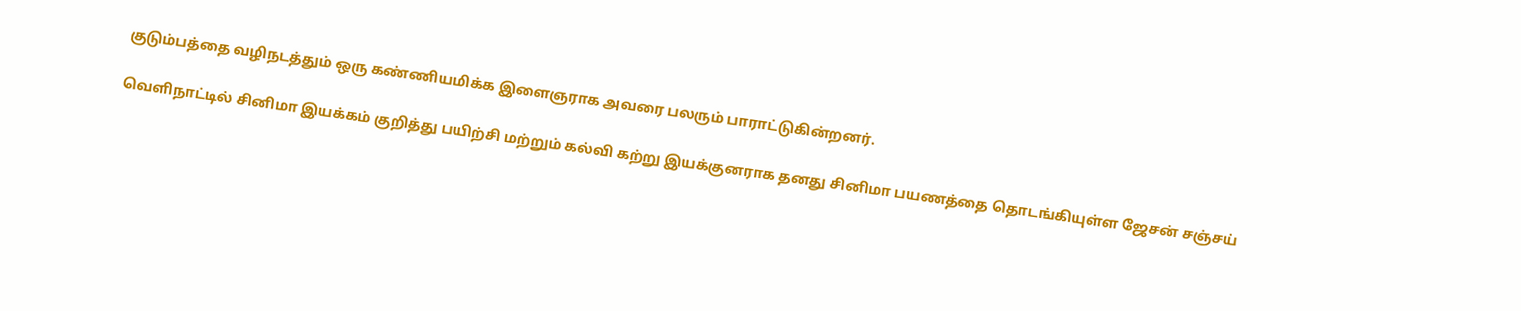குடும்பத்தை வழிநடத்தும் ஒரு கண்ணியமிக்க இளைஞராக அவரை பலரும் பாராட்டுகின்றனர்.

வெளிநாட்டில் சினிமா இயக்கம் குறித்து பயிற்சி மற்றும் கல்வி கற்று இயக்குனராக தனது சினிமா பயணத்தை தொடங்கியுள்ள ஜேசன் சஞ்சய்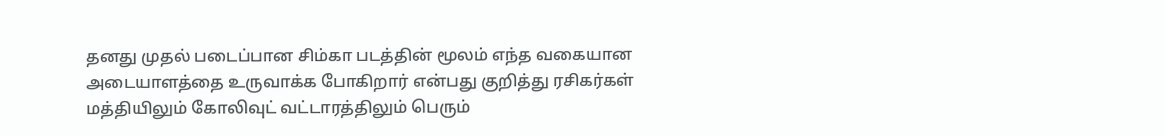தனது முதல் படைப்பான சிம்கா படத்தின் மூலம் எந்த வகையான அடையாளத்தை உருவாக்க போகிறார் என்பது குறித்து ரசிகர்கள் மத்தியிலும் கோலிவுட் வட்டாரத்திலும் பெரும்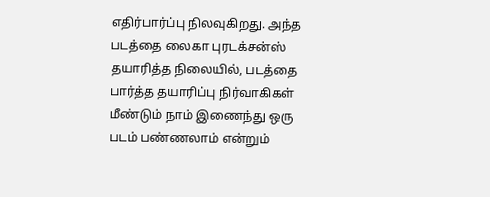எதிர்பார்ப்பு நிலவுகிறது. அந்த படத்தை லைகா புரடக்சன்ஸ் தயாரித்த நிலையில், படத்தை பார்த்த தயாரிப்பு நிர்வாகிகள் மீண்டும் நாம் இணைந்து ஒரு படம் பண்ணலாம் என்றும்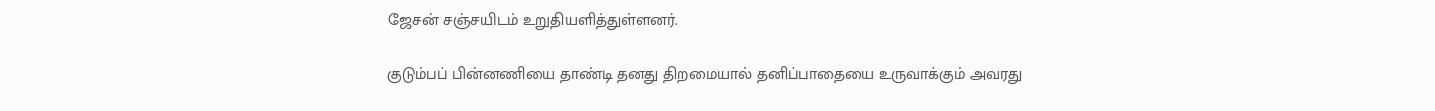ஜேசன் சஞ்சயிடம் உறுதியளித்துள்ளனர்.

குடும்பப் பின்னணியை தாண்டி தனது திறமையால் தனிப்பாதையை உருவாக்கும் அவரது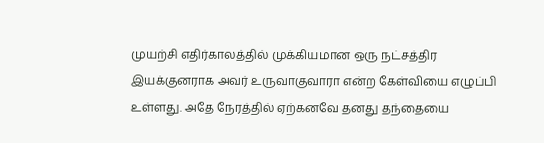முயற்சி எதிர்காலத்தில் முக்கியமான ஒரு நட்சத்திர இயக்குனராக அவர் உருவாகுவாரா என்ற கேள்வியை எழுப்பி உள்ளது. அதே நேரத்தில் ஏற்கனவே தனது தந்தையை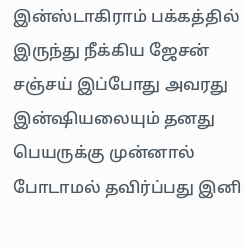இன்ஸ்டாகிராம் பக்கத்தில் இருந்து நீக்கிய ஜேசன் சஞ்சய் இப்போது அவரது இன்ஷியலையும் தனது பெயருக்கு முன்னால் போடாமல் தவிர்ப்பது இனி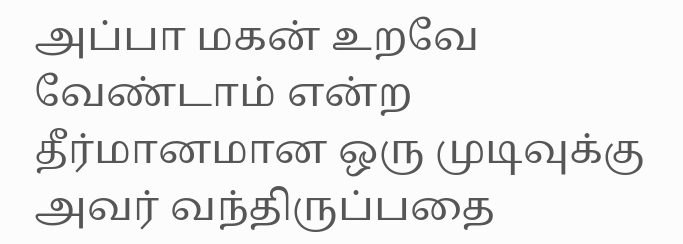அப்பா மகன் உறவே வேண்டாம் என்ற தீர்மானமான ஒரு முடிவுக்கு அவர் வந்திருப்பதை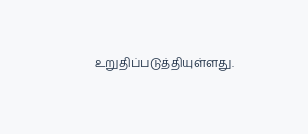உறுதிப்படுத்தியுள்ளது.